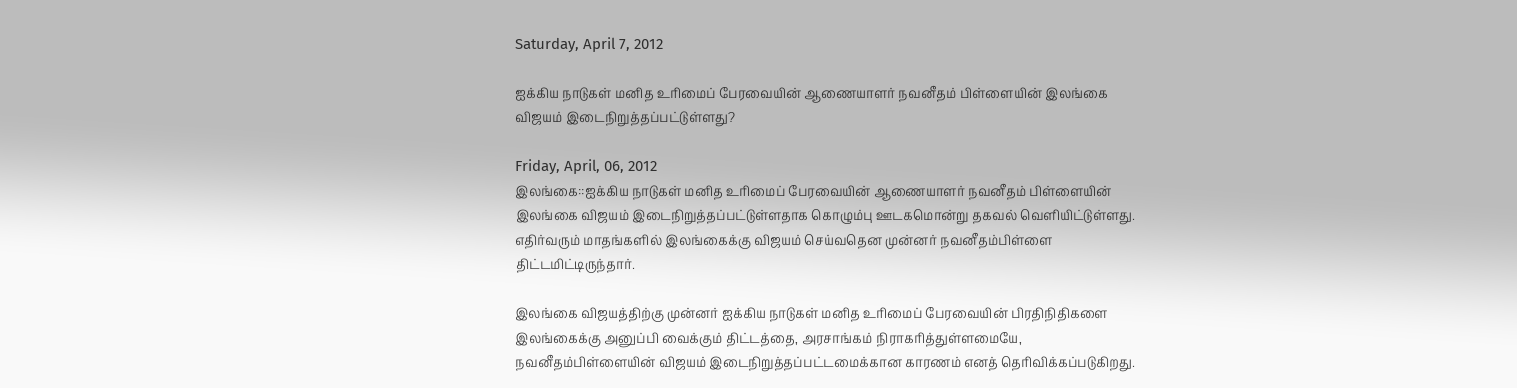Saturday, April 7, 2012

ஐக்கிய நாடுகள் மனித உரிமைப் பேரவையின் ஆணையாளர் நவனீதம் பிள்ளையின் இலங்கை விஜயம் இடைநிறுத்தப்பட்டுள்ளது?

Friday, April, 06, 2012
இலங்கை::ஐக்கிய நாடுகள் மனித உரிமைப் பேரவையின் ஆணையாளர் நவனீதம் பிள்ளையின் இலங்கை விஜயம் இடைநிறுத்தப்பட்டுள்ளதாக கொழும்பு ஊடகமொன்று தகவல் வெளியிட்டுள்ளது. எதிர்வரும் மாதங்களில் இலங்கைக்கு விஜயம் செய்வதென முன்னர் நவனீதம்பிள்ளை திட்டமிட்டிருந்தார்.

இலங்கை விஜயத்திற்கு முன்னர் ஐக்கிய நாடுகள் மனித உரிமைப் பேரவையின் பிரதிநிதிகளை இலங்கைக்கு அனுப்பி வைக்கும் திட்டத்தை, அரசாங்கம் நிராகரித்துள்ளமையே, நவனீதம்பிள்ளையின் விஜயம் இடைநிறுத்தப்பட்டமைக்கான காரணம் எனத் தெரிவிக்கப்படுகிறது.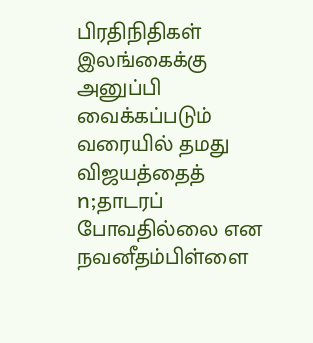பிரதிநிதிகள் இலங்கைக்கு அனுப்பி வைக்கப்படும் வரையில் தமது விஜயத்தைத் n;தாடரப் போவதில்லை என நவனீதம்பிள்ளை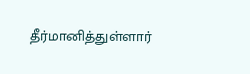தீர்மானித்துள்ளார்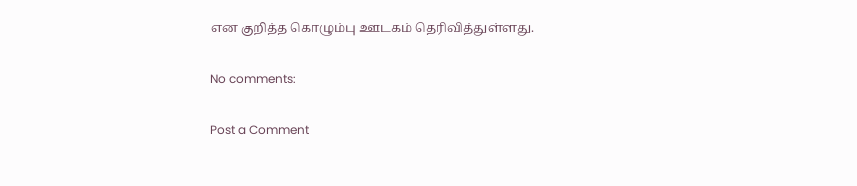என குறித்த கொழும்பு ஊடகம் தெரிவித்துள்ளது.

No comments:

Post a Comment